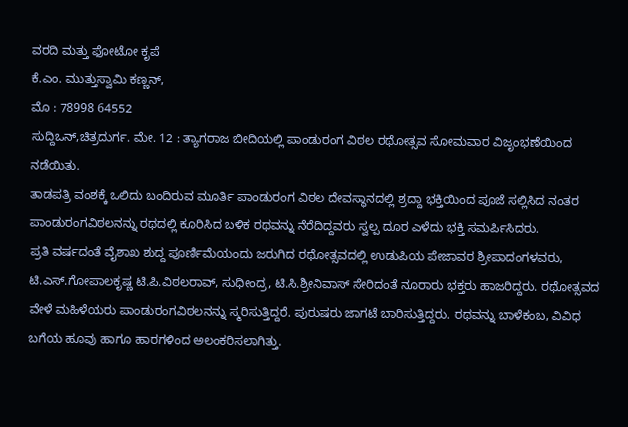ವರದಿ ಮತ್ತು ಫೋಟೋ ಕೃಪೆ
ಕೆ.ಎಂ. ಮುತ್ತುಸ್ವಾಮಿ ಕಣ್ಣನ್,
ಮೊ : 78998 64552
ಸುದ್ದಿಒನ್,ಚಿತ್ರದುರ್ಗ. ಮೇ. 12 : ತ್ಯಾಗರಾಜ ಬೀದಿಯಲ್ಲಿ ಪಾಂಡುರಂಗ ವಿಠಲ ರಥೋತ್ಸವ ಸೋಮವಾರ ವಿಜೃಂಭಣೆಯಿಂದ ನಡೆಯಿತು.
ತಾಡಪತ್ರಿ ವಂಶಕ್ಕೆ ಒಲಿದು ಬಂದಿರುವ ಮೂರ್ತಿ ಪಾಂಡುರಂಗ ವಿಠಲ ದೇವಸ್ಥಾನದಲ್ಲಿ ಶ್ರದ್ದಾ ಭಕ್ತಿಯಿಂದ ಪೂಜೆ ಸಲ್ಲಿಸಿದ ನಂತರ ಪಾಂಡುರಂಗವಿಠಲನನ್ನು ರಥದಲ್ಲಿ ಕೂರಿಸಿದ ಬಳಿಕ ರಥವನ್ನು ನೆರೆದಿದ್ದವರು ಸ್ವಲ್ಪ ದೂರ ಎಳೆದು ಭಕ್ತಿ ಸಮರ್ಪಿಸಿದರು.
ಪ್ರತಿ ವರ್ಷದಂತೆ ವೈಶಾಖ ಶುದ್ದ ಪೂರ್ಣಿಮೆಯಂದು ಜರುಗಿದ ರಥೋತ್ಸವದಲ್ಲಿ ಉಡುಪಿಯ ಪೇಜಾವರ ಶ್ರೀಪಾದಂಗಳವರು, ಟಿ.ಎಸ್.ಗೋಪಾಲಕೃಷ್ಣ ಟಿ.ಪಿ.ವಿಠಲರಾವ್, ಸುಧೀಂದ್ರ, ಟಿ.ಸಿ.ಶ್ರೀನಿವಾಸ್ ಸೇರಿದಂತೆ ನೂರಾರು ಭಕ್ತರು ಹಾಜರಿದ್ದರು. ರಥೋತ್ಸವದ ವೇಳೆ ಮಹಿಳೆಯರು ಪಾಂಡುರಂಗವಿಠಲನನ್ನು ಸ್ಮರಿಸುತ್ತಿದ್ದರೆ. ಪುರುಷರು ಜಾಗಟೆ ಬಾರಿಸುತ್ತಿದ್ದರು. ರಥವನ್ನು ಬಾಳೆಕಂಬ, ವಿವಿಧ ಬಗೆಯ ಹೂವು ಹಾಗೂ ಹಾರಗಳಿಂದ ಅಲಂಕರಿಸಲಾಗಿತ್ತು.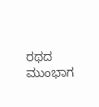ರಥದ ಮುಂಭಾಗ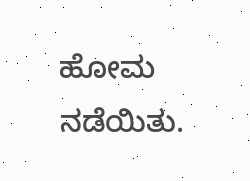ಹೋಮ ನಡೆಯಿತು.